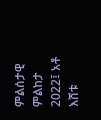ምልሰታዊ ምልከታ 2022፤ አቶ እሸቱ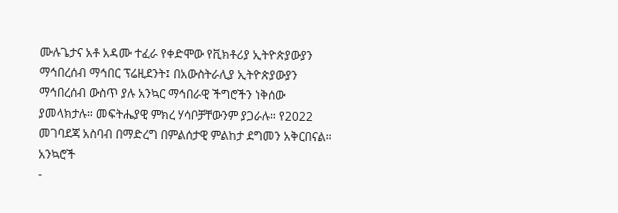ሙሉጌታና አቶ አዳሙ ተፈራ የቀድሞው የቪክቶሪያ ኢትዮጵያውያን ማኅበረሰብ ማኅበር ፕሬዚደንት፤ በአውስትራሊያ ኢትዮጵያውያን ማኅበረሰብ ውስጥ ያሉ አንኳር ማኅበራዊ ችግሮችን ነቅሰው ያመላክታሉ። መፍትሔያዊ ምክረ ሃሳቦቻቸውንም ያጋራሉ። የ2022 መገባደጃ አስባብ በማድረግ በምልሰታዊ ምልከታ ደግመን አቅርበናል።
አንኳሮች
-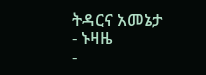ትዳርና አመኔታ
- ኑዛዜ
-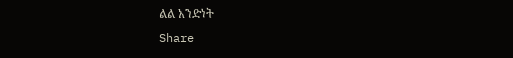ልል አንድነት
Share